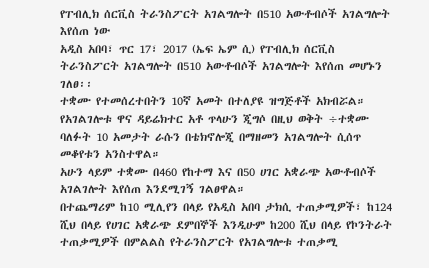የፐብሊክ ሰርቪስ ትራንስፖርት አገልግሎት በ510 አውቶብሶች አገልግሎት እየሰጠ ነው
አዲስ አበባ፣ ጥር 17፣ 2017 (ኤፍ ኤም ሲ) የፐብሊክ ሰርቪስ ትራንስፖርት አገልግሎት በ510 አውቶብሶች አገልግሎት እየሰጠ መሆኑን ገለፀ፡፡
ተቋሙ የተመሰረተበትን 10ኛ አመት በተለያዩ ዝግጅቶች አክብሯል።
የአገልገሎቱ ዋና ዳይሬክተር አቶ ጥላሁን ጂግሶ በዚህ ወቅት ÷ተቋሙ ባለፉት 10 አመታት ራሱን በቴክኖሎጂ በማዘመን አገልግሎት ሲሰጥ መቆየቱን አንስተዋል።
አሁን ላይም ተቋሙ በ460 የከተማ እና በ50 ሀገር አቋራጭ አውቶብሶች አገልገሎት እየሰጠ እንደሚገኝ ገልፀዋል።
በተጨማሪም ከ10 ሚሊየን በላይ የአዲስ አበባ ታክሲ ተጠቃሚዎች፣ ከ124 ሺህ በላይ የሀገር አቋራጭ ደምበኞች እንዲሁም ከ200 ሺህ በላይ የኮንትራት ተጠቃሚዎች በምልልስ የትራንስፖርት የአገልግሎቱ ተጠቃሚ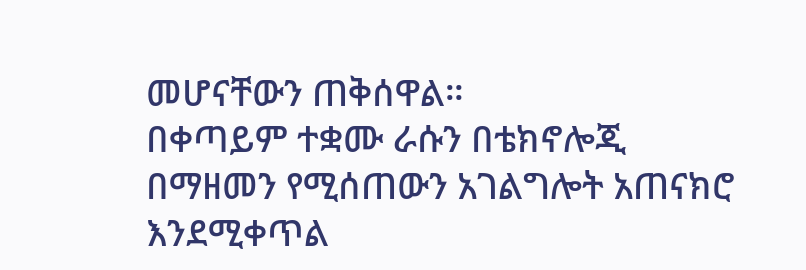መሆናቸውን ጠቅሰዋል።
በቀጣይም ተቋሙ ራሱን በቴክኖሎጂ በማዘመን የሚሰጠውን አገልግሎት አጠናክሮ እንደሚቀጥል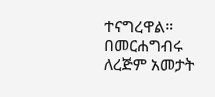ተናግረዋል።
በመርሐግብሩ ለረጅም አመታት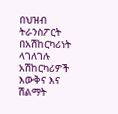በህዝብ ትራንስፖርት በአሽከርካሪነት ላገለገሉ አሽከርካሪዎች እውቅና እና ሽልማት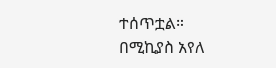ተሰጥቷል።
በሚኪያስ አየለ